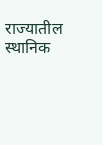राज्यातील स्थानिक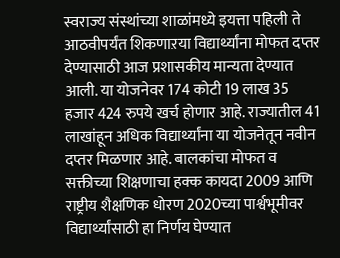स्वराज्य संस्थांच्या शाळांमध्ये इयत्ता पहिली ते आठवीपर्यंत शिकणाऱया विद्यार्थ्यांना मोफत दप्तर देण्यासाठी आज प्रशासकीय मान्यता देण्यात आली. या योजनेवर 174 कोटी 19 लाख 35 हजार 424 रुपये खर्च होणार आहे. राज्यातील 41 लाखांहून अधिक विद्यार्थ्यांना या योजनेतून नवीन दप्तर मिळणार आहे. बालकांचा मोफत व सक्तीच्या शिक्षणाचा हक्क कायदा 2009 आणि राष्ट्रीय शैक्षणिक धोरण 2020च्या पार्श्वभूमीवर विद्यार्थ्यांसाठी हा निर्णय घेण्यात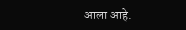आला आहे.